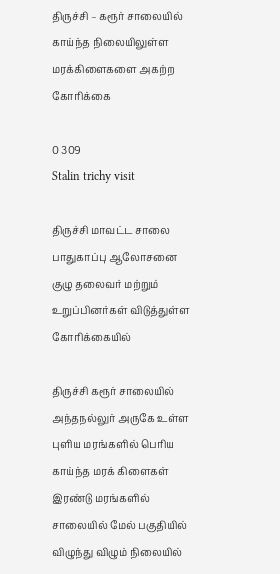திருச்சி – கரூர் சாலையில் காய்ந்த நிலையிலுள்ள மரக்கிளைகளை அகற்ற கோரிக்கை

0 309
Stalin trichy visit

திருச்சி மாவட்ட சாலை பாதுகாப்பு ஆலோசனை குழு தலைவர் மற்றும் உறுப்பினர்கள் விடுத்துள்ள கோரிக்கையில்

திருச்சி கரூர் சாலையில் அந்தநல்லுர் அருகே உள்ள புளிய மரங்களில் பெரிய காய்ந்த மரக் கிளைகள் இரண்டு மரங்களில் சாலையில் மேல் பகுதியில் விழுந்து விழும் நிலையில்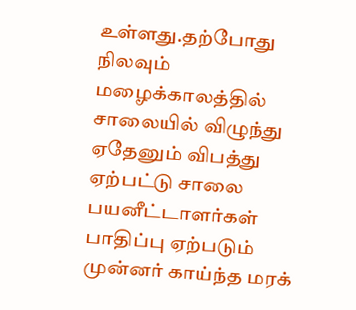உள்ளது.தற்போது நிலவும் மழைக்காலத்தில் சாலையில் விழுந்து ஏதேனும் விபத்து ஏற்பட்டு சாலை பயனீட்டாளர்கள் பாதிப்பு ஏற்படும் முன்னர் காய்ந்த மரக்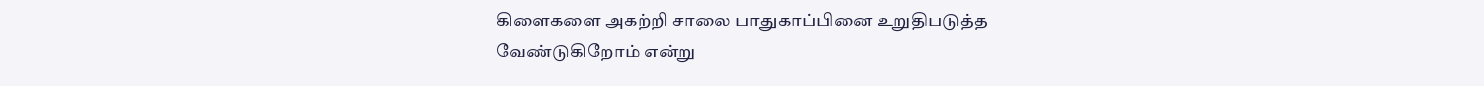கிளைகளை அகற்றி சாலை பாதுகாப்பினை உறுதிபடுத்த வேண்டுகிறோம் என்று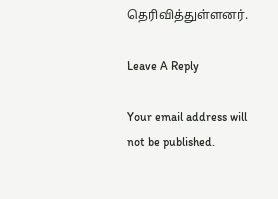தெரிவித்துள்ளனர்.

Leave A Reply

Your email address will not be published.